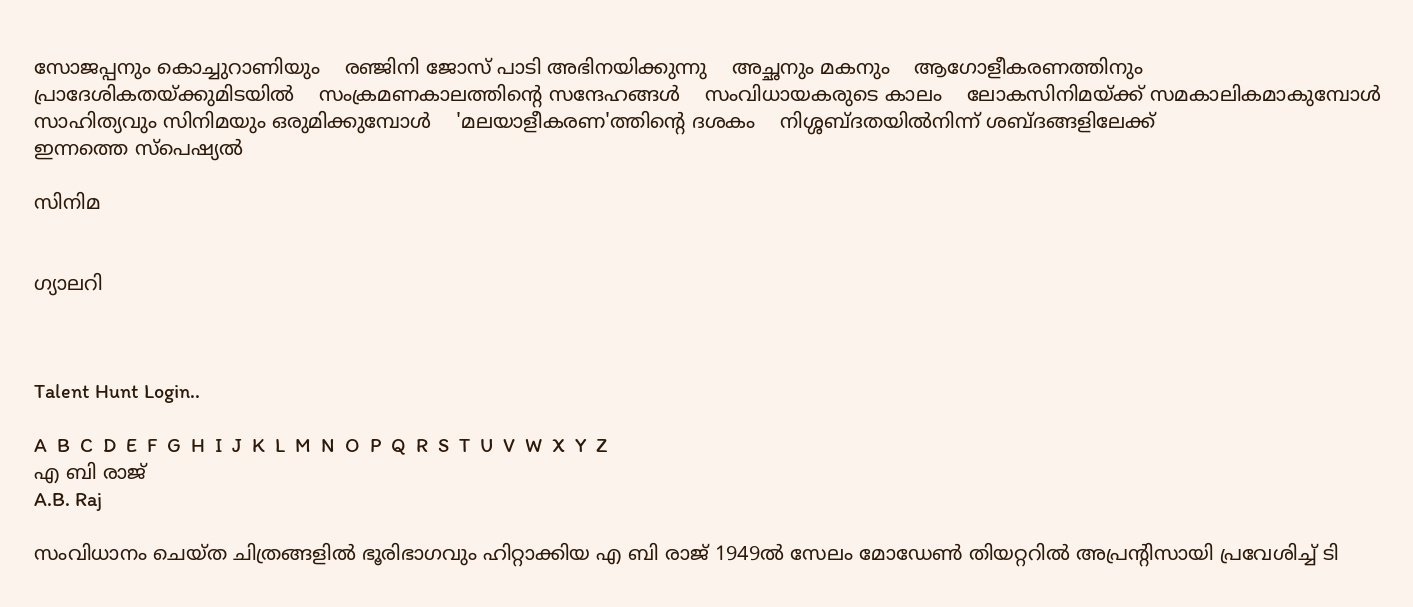സോജപ്പനും കൊച്ചുറാണിയും    രഞ്ജിനി ജോസ് പാടി അഭിനയിക്കുന്നു    അച്ഛനും മകനും    ആഗോളീകരണത്തിനും പ്രാദേശികതയ്ക്കുമിടയില്‍    സംക്രമണകാലത്തിന്റെ സന്ദേഹങ്ങള്‍    സംവിധായകരുടെ കാലം    ലോകസിനിമയ്ക്ക് സമകാലികമാകുമ്പോള്‍    സാഹിത്യവും സിനിമയും ഒരുമിക്കുമ്പോള്‍    'മലയാളീകരണ'ത്തിന്റെ ദശകം    നിശ്ശബ്ദതയില്‍നിന്ന് ശബ്ദങ്ങളിലേക്ക്
ഇന്നത്തെ സ്പെഷ്യല്‍

സിനിമ


ഗ്യാലറി



Talent Hunt Login..

A  B  C  D  E  F  G  H  I  J  K  L  M  N  O  P  Q  R  S  T  U  V  W  X  Y  Z
എ ബി രാജ്
A.B. Raj

സംവിധാനം ചെയ്ത ചിത്രങ്ങളില്‍ ഭൂരിഭാഗവും ഹിറ്റാക്കിയ എ ബി രാജ് 1949ല്‍ സേലം മോഡേണ്‍ തിയറ്ററില്‍ അപ്രന്റിസായി പ്രവേശിച്ച് ടി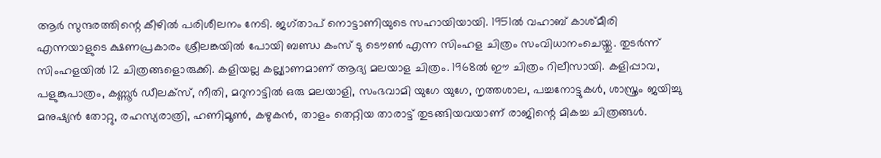ആര്‍ സുന്ദരത്തിന്റെ കീഴില്‍ പരിശീലനം നേടി. ജഗ്താപ് നൊട്ടാണിയുടെ സഹായിയായി. 1951ല്‍ വഹാബ് കാശ്മീരി എന്നയാളുടെ ക്ഷണപ്രകാരം ശ്രീലങ്കയില്‍ പോയി ബണ്ഡ കംസ് ടു ടൌണ്‍ എന്ന സിംഹള ചിത്രം സംവിധാനംചെയ്തു. തുടര്‍ന്ന് സിംഹളയില്‍ 12 ചിത്രങ്ങളൊരുക്കി. കളിയല്ല കല്ല്യാണമാണ് ആദ്യ മലയാള ചിത്രം. 1968ല്‍ ഈ ചിത്രം റിലീസായി. കളിപ്പാവ, പളുങ്കുപാത്രം, കണ്ണൂര്‍ ഡീലക്സ്, നീതി, മറുനാട്ടില്‍ ഒരു മലയാളി, സംഭവാമി യുഗേ യുഗേ, നൃത്തശാല, പച്ചനോട്ടുകള്‍, ശാസ്ത്രം ജയിച്ചു മനുഷ്യന്‍ തോറ്റു, രഹസ്യരാത്രി, ഹണിമൂണ്‍, കഴുകന്‍, താളം തെറ്റിയ താരാട്ട് തുടങ്ങിയവയാണ് രാജിന്റെ മികച്ച ചിത്രങ്ങള്‍.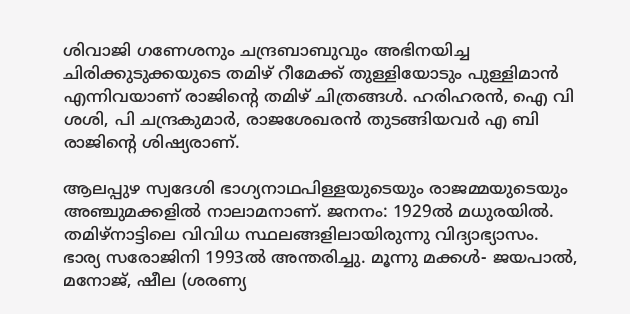ശിവാജി ഗണേശനും ചന്ദ്രബാബുവും അഭിനയിച്ച ചിരിക്കുടുക്കയുടെ തമിഴ് റീമേക്ക് തുള്ളിയോടും പുള്ളിമാന്‍ എന്നിവയാണ് രാജിന്റെ തമിഴ് ചിത്രങ്ങള്‍. ഹരിഹരന്‍, ഐ വി ശശി, പി ചന്ദ്രകുമാര്‍, രാജശേഖരന്‍ തുടങ്ങിയവര്‍ എ ബി രാജിന്റെ ശിഷ്യരാണ്.

ആലപ്പുഴ സ്വദേശി ഭാഗ്യനാഥപിള്ളയുടെയും രാജമ്മയുടെയും അഞ്ചുമക്കളില്‍ നാലാമനാണ്. ജനനം: 1929ല്‍ മധുരയില്‍. തമിഴ്നാട്ടിലെ വിവിധ സ്ഥലങ്ങളിലായിരുന്നു വിദ്യാഭ്യാസം. ഭാര്യ സരോജിനി 1993ല്‍ അന്തരിച്ചു. മൂന്നു മക്കള്‍- ജയപാല്‍, മനോജ്, ഷീല (ശരണ്യ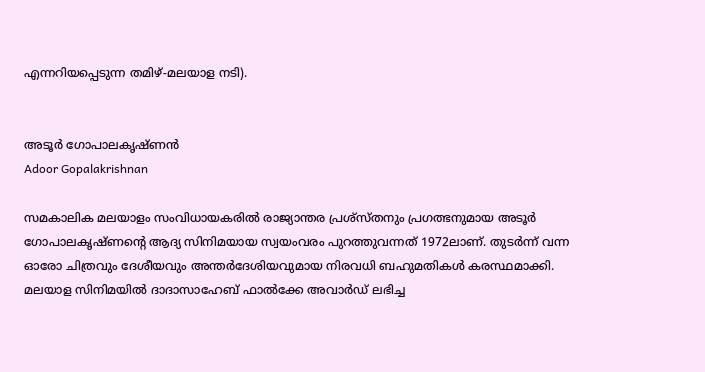എന്നറിയപ്പെടുന്ന തമിഴ്-മലയാള നടി).


അടൂര്‍ ഗോപാലകൃഷ്ണന്‍
Adoor Gopalakrishnan

സമകാലിക മലയാളം സംവിധായകരില്‍ രാജ്യാന്തര പ്രശ്സ്തനും പ്രഗത്ഭനുമായ അടൂര്‍ ഗോപാലകൃഷ്ണന്റെ ആദ്യ സിനിമയായ സ്വയംവരം പുറത്തുവന്നത് 1972ലാണ്. തുടര്‍ന്ന് വന്ന ഓരോ ചിത്രവും ദേശീയവും അന്തര്‍ദേശിയവുമായ നിരവധി ബഹുമതികള്‍ കരസ്ഥമാക്കി. മലയാള സിനിമയില്‍ ദാദാസാഹേബ് ഫാല്‍ക്കേ അവാര്‍ഡ് ലഭിച്ച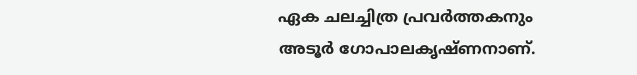ഏക ചലച്ചിത്ര പ്രവര്‍ത്തകനും അടൂര്‍ ഗോപാലകൃഷ്ണനാണ്.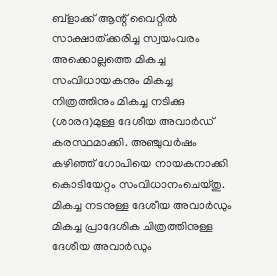ബ്ളാക്ക് ആന്റ് വൈറ്റില്‍ സാക്ഷാത്ക്കരിച്ച സ്വയംവരം അക്കൊല്ലത്തെ മികച്ച സംവിധായകനും മികച്ച നിത്രത്തിനും മികച്ച നടിക്കു (ശാരദ)മുള്ള ദേശീയ അവാര്‍ഡ് കരസ്ഥമാക്കി. അഞ്ചുവര്‍ഷം കഴിഞ്ഞ് ഗോപിയെ നായകനാക്കി കൊടിയേറ്റം സംവിധാനംചെയ്തു. മികച്ച നടനുള്ള ദേശീയ അവാര്‍ഡും മികച്ച പ്രാദേശിക ചിത്രത്തിനുള്ള ദേശീയ അവാര്‍ഡും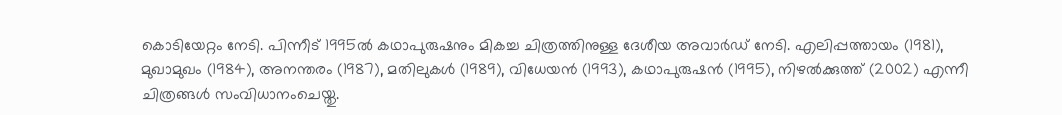കൊടിയേറ്റം നേടി. പിന്നീട് 1995ല്‍ കഥാപുരുഷനും മികച്ച ചിത്രത്തിനുള്ള ദേശീയ അവാര്‍ഡ് നേടി. എലിപ്പത്തായം (1981), മുഖാമുഖം (1984), അനന്തരം (1987), മതിലുകള്‍ (1989), വിധേയന്‍ (1993), കഥാപുരുഷന്‍ (1995), നിഴല്‍ക്കുത്ത് (2002) എന്നീ ചിത്രങ്ങള്‍ സംവിധാനംചെയ്തു.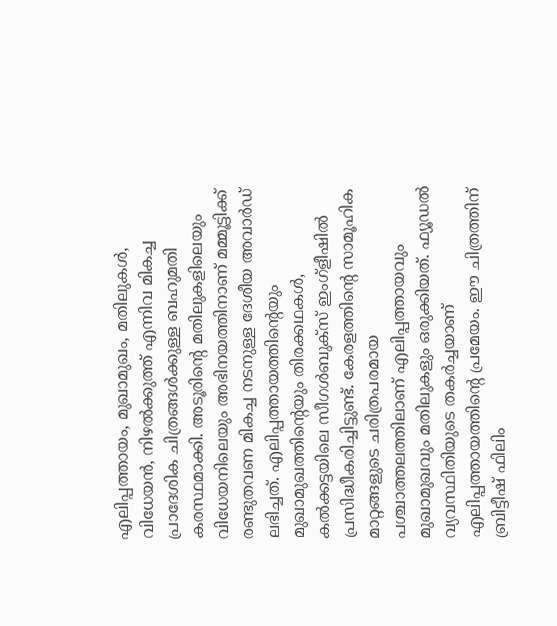എലിപ്പത്തായം, മുഖാമുഖം, മതിലുകള്‍, വിധേയന്‍, നിഴല്‍ക്കുത്ത് എന്നിവ മികച്ച പ്രാദേശിക ചിത്രങ്ങള്‍ക്കുള്ള ബഹുമതി കരസ്ഥമാക്കി. അടൂരിന്റെ മതിലുകളിലെയും വിധേയനിലെയും അഭിനയത്തിനാണ് മമ്മൂട്ടിക്ക് രണ്ടുതവണ മികച്ച നടനുള്ള ദേശീയ അവാര്‍ഡ് ലഭിച്ചത്. എലിപ്പത്തായത്തിന്റെയും മുഖാമുഖത്തിന്റെയും തിരക്കഥകള്‍, കല്‍ക്കട്ടയിലെ സീഗള്‍ബുക്സ് ഇംഗ്ളീഷില്‍ പ്രസിദ്ധീകരിച്ചിട്ടുണ്ട്. കേരളത്തിന്റെ സാമൂഹിക മാറ്റങ്ങളുടെ ചരിത്രപരമായ പശ്ചാത്തലത്തിലാണ് എലിപ്പത്തായവും മുഖാമുഖവും മതിലുകളും ഒരുക്കിയത്. ഫ്യൂഡല്‍ വ്യവസ്ഥിതിയുടെ തകര്‍ച്ചയാണ് എലിപ്പത്തായത്തിന്റെ പ്രമേയം. ഈ ചിത്രത്തിന് ബ്രിട്ടീഷ് ഫിലിം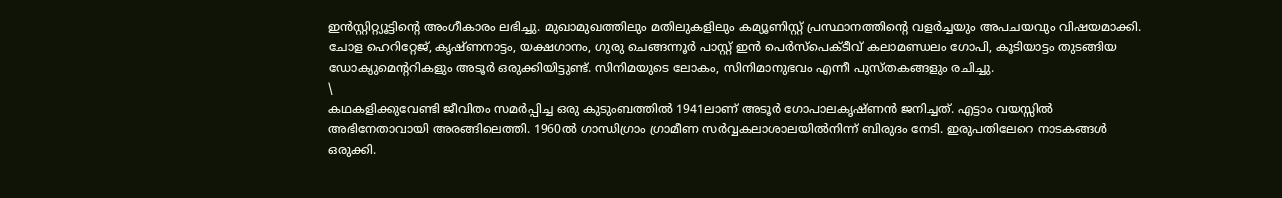ഇന്‍സ്റ്റിറ്റ്യൂട്ടിന്റെ അംഗീകാരം ലഭിച്ചു. മുഖാമുഖത്തിലും മതിലുകളിലും കമ്യൂണിസ്റ്റ് പ്രസ്ഥാനത്തിന്റെ വളര്‍ച്ചയും അപചയവും വിഷയമാക്കി. ചോള ഹെറിറ്റേജ്, കൃഷ്ണനാട്ടം, യക്ഷഗാനം, ഗുരു ചെങ്ങന്നൂര്‍ പാസ്റ്റ് ഇന്‍ പെര്‍സ്പെക്ടീവ് കലാമണ്ഡലം ഗോപി, കൂടിയാട്ടം തുടങ്ങിയ ഡോക്യുമെന്ററികളും അടൂര്‍ ഒരുക്കിയിട്ടുണ്ട്. സിനിമയുടെ ലോകം, സിനിമാനുഭവം എന്നീ പുസ്തകങ്ങളും രചിച്ചു.
\
കഥകളിക്കുവേണ്ടി ജീവിതം സമര്‍പ്പിച്ച ഒരു കുടുംബത്തില്‍ 1941ലാണ് അടൂര്‍ ഗോപാലകൃഷ്ണന്‍ ജനിച്ചത്. എട്ടാം വയസ്സില്‍ അഭിനേതാവായി അരങ്ങിലെത്തി. 1960ല്‍ ഗാന്ധിഗ്രാം ഗ്രാമീണ സര്‍വ്വകലാശാലയില്‍നിന്ന് ബിരുദം നേടി. ഇരുപതിലേറെ നാടകങ്ങള്‍ ഒരുക്കി.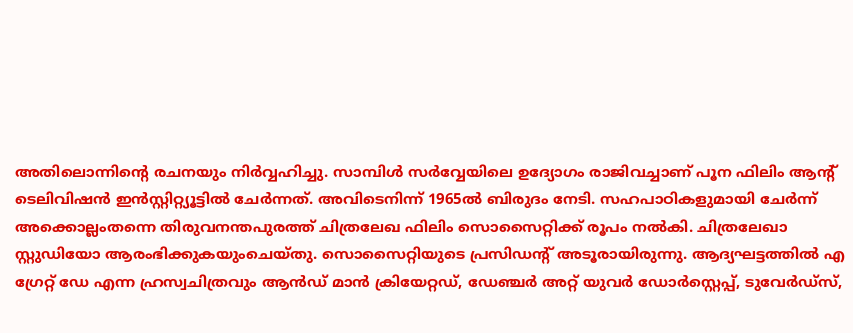അതിലൊന്നിന്റെ രചനയും നിര്‍വ്വഹിച്ചു. സാമ്പിള്‍ സര്‍വ്വേയിലെ ഉദ്യോഗം രാജിവച്ചാണ് പൂന ഫിലിം ആന്റ് ടെലിവിഷന്‍ ഇന്‍സ്റ്റിറ്റ്യൂട്ടില്‍ ചേര്‍ന്നത്. അവിടെനിന്ന് 1965ല്‍ ബിരുദം നേടി. സഹപാഠികളുമായി ചേര്‍ന്ന് അക്കൊല്ലംതന്നെ തിരുവനന്തപുരത്ത് ചിത്രലേഖ ഫിലിം സൊസൈറ്റിക്ക് രൂപം നല്‍കി. ചിത്രലേഖാ സ്റ്റുഡിയോ ആരംഭിക്കുകയുംചെയ്തു. സൊസൈറ്റിയുടെ പ്രസിഡന്റ് അടൂരായിരുന്നു. ആദ്യഘട്ടത്തില്‍ എ ഗ്രേറ്റ് ഡേ എന്ന ഹ്രസ്വചിത്രവും ആന്‍ഡ് മാന്‍ ക്രിയേറ്റഡ്, ഡേഞ്ചര്‍ അറ്റ് യുവര്‍ ഡോര്‍സ്റ്റെപ്പ്, ടുവേര്‍ഡ്സ്,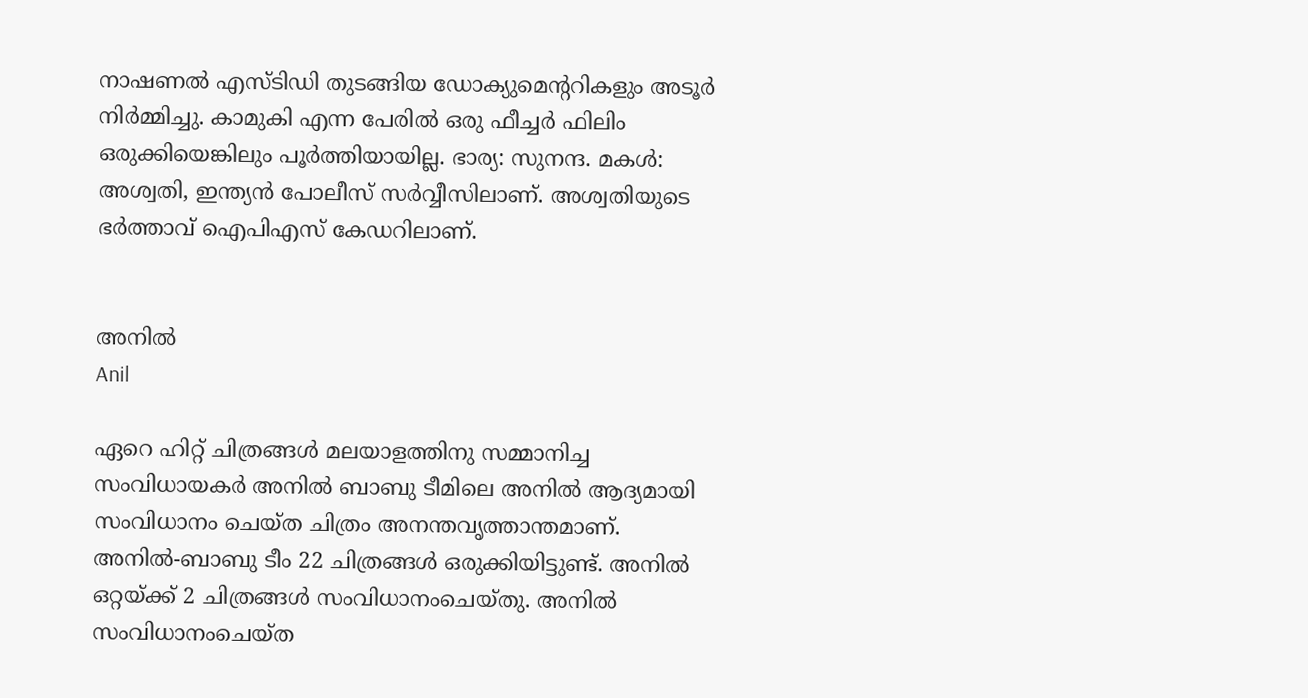നാഷണല്‍ എസ്ടിഡി തുടങ്ങിയ ഡോക്യുമെന്ററികളും അടൂര്‍ നിര്‍മ്മിച്ചു. കാമുകി എന്ന പേരില്‍ ഒരു ഫീച്ചര്‍ ഫിലിം ഒരുക്കിയെങ്കിലും പൂര്‍ത്തിയായില്ല. ഭാര്യ: സുനന്ദ. മകള്‍: അശ്വതി, ഇന്ത്യന്‍ പോലീസ് സര്‍വ്വീസിലാണ്. അശ്വതിയുടെ ഭര്‍ത്താവ് ഐപിഎസ് കേഡറിലാണ്.


അനില്‍
Anil

ഏറെ ഹിറ്റ് ചിത്രങ്ങള്‍ മലയാളത്തിനു സമ്മാനിച്ച സംവിധായകര്‍ അനില്‍ ബാബു ടീമിലെ അനില്‍ ആദ്യമായി സംവിധാനം ചെയ്ത ചിത്രം അനന്തവൃത്താന്തമാണ്. അനില്‍-ബാബു ടീം 22 ചിത്രങ്ങള്‍ ഒരുക്കിയിട്ടുണ്ട്. അനില്‍ ഒറ്റയ്ക്ക് 2 ചിത്രങ്ങള്‍ സംവിധാനംചെയ്തു. അനില്‍ സംവിധാനംചെയ്ത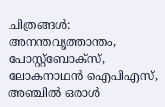ചിത്രങ്ങള്‍: അനന്തവൃത്താന്തം, പോസ്റ്റ്ബോക്സ്, ലോകനാഥന്‍ ഐപിഎസ്, അഞ്ചില്‍ ഒരാള്‍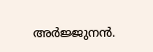അര്‍ജ്ജുനന്‍.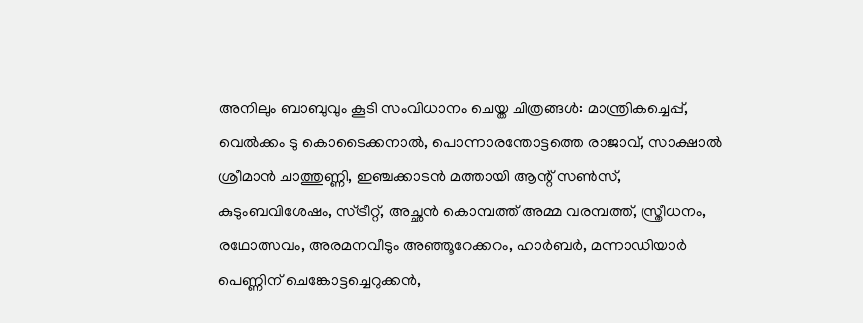അനിലും ബാബുവും കൂടി സംവിധാനം ചെയ്ത ചിത്രങ്ങള്‍: മാന്ത്രികച്ചെപ്പ്, വെല്‍ക്കം ടു കൊടൈക്കനാല്‍, പൊന്നാരന്തോട്ടത്തെ രാജാവ്, സാക്ഷാല്‍ ശ്രീമാന്‍ ചാത്തുണ്ണി, ഇഞ്ചക്കാടന്‍ മത്തായി ആന്റ് സണ്‍സ്, കുടുംബവിശേഷം, സ്ട്രീറ്റ്, അച്ഛന്‍ കൊമ്പത്ത് അമ്മ വരമ്പത്ത്, സ്ത്രീധനം, രഥോത്സവം, അരമനവീടും അഞ്ഞൂറേക്കറം, ഹാര്‍ബര്‍, മന്നാഡിയാര്‍ പെണ്ണിന് ചെങ്കോട്ടച്ചെറുക്കന്‍,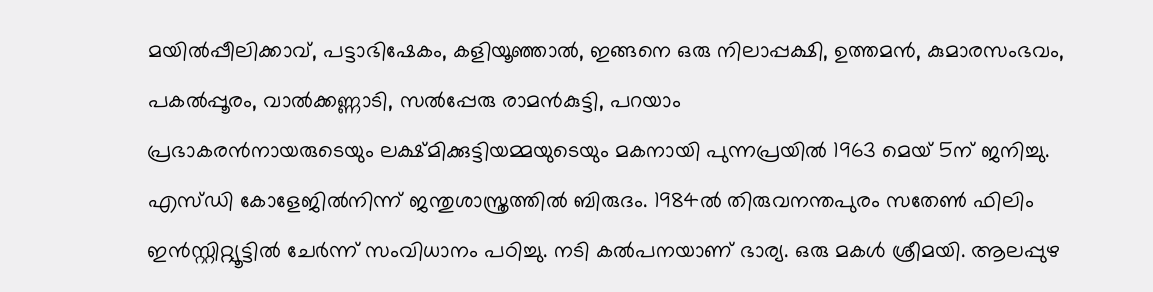മയില്‍പ്പീലിക്കാവ്, പട്ടാഭിഷേകം, കളിയൂഞ്ഞാല്‍, ഇങ്ങനെ ഒരു നിലാപ്പക്ഷി, ഉത്തമന്‍, കുമാരസംഭവം, പകല്‍പ്പൂരം, വാല്‍ക്കണ്ണാടി, സല്‍പ്പേരു രാമന്‍കുട്ടി, പറയാം
പ്രഭാകരന്‍നായരുടെയും ലക്ഷ്മിക്കുട്ടിയമ്മയുടെയും മകനായി പുന്നപ്രയില്‍ 1963 മെയ് 5ന് ജനിച്ചു. എസ്ഡി കോളേജില്‍നിന്ന് ജന്തുശാസ്ത്രത്തില്‍ ബിരുദം. 1984ല്‍ തിരുവനന്തപുരം സതേണ്‍ ഫിലിം ഇന്‍സ്റ്റിറ്റ്യൂട്ടില്‍ ചേര്‍ന്ന് സംവിധാനം പഠിച്ചു. നടി കല്‍പനയാണ് ഭാര്യ. ഒരു മകള്‍ ശ്രീമയി. ആലപ്പുഴ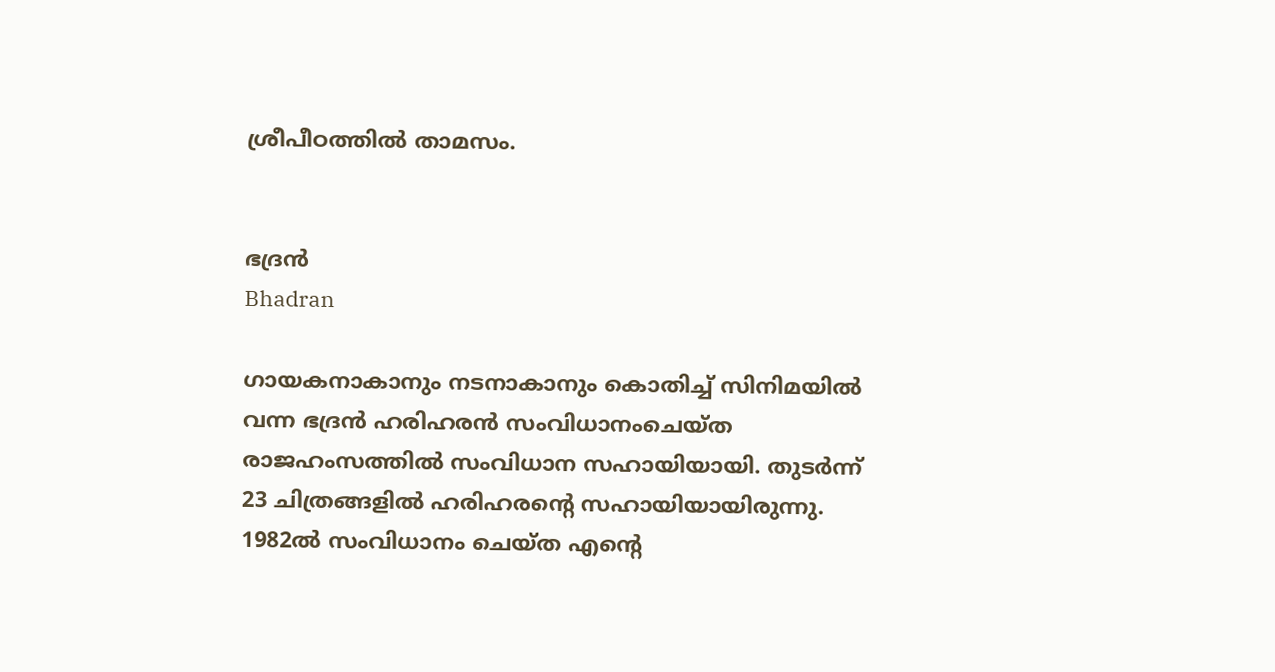ശ്രീപീഠത്തില്‍ താമസം.


ഭദ്രന്‍
Bhadran

ഗായകനാകാനും നടനാകാനും കൊതിച്ച് സിനിമയില്‍ വന്ന ഭദ്രന്‍ ഹരിഹരന്‍ സംവിധാനംചെയ്ത രാജഹംസത്തില്‍ സംവിധാന സഹായിയായി. തുടര്‍ന്ന് 23 ചിത്രങ്ങളില്‍ ഹരിഹരന്റെ സഹായിയായിരുന്നു. 1982ല്‍ സംവിധാനം ചെയ്ത എന്റെ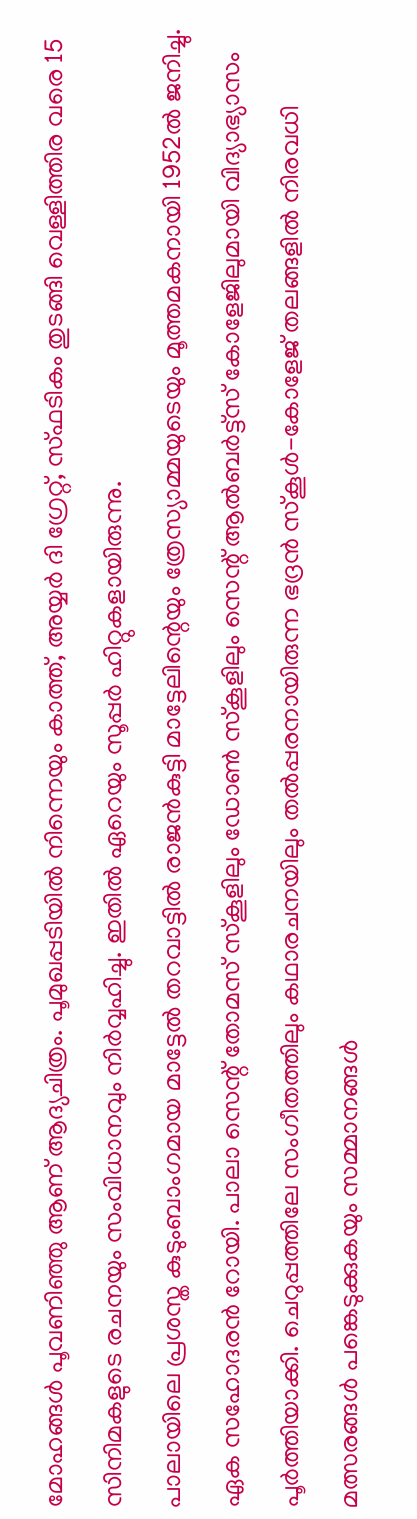മോഹങ്ങള്‍ പൂവണിഞ്ഞു ആണ് ആദ്യചിത്രം. പൂമുഖപ്പടിയില്‍ നിന്നെയും കാത്ത്, അയ്യര്‍ ദി ഗ്രേറ്റ്, സ്ഫടികം തുടങ്ങി വെള്ളിത്തിര വരെ 15 സിനിമകളുടെ രചനയും സംവിധാനവും നിര്‍വ്വഹിച്ചു. ഇതില്‍ ഏറെയും സൂപ്പര്‍ ഹിറ്റുകളായിരുന്നു.
പാലായിലെ പ്രശസ്ത കുടുംബാംഗമായ മാട്ടേല്‍ തറവാട്ടില്‍ രാജന്‍കുട്ടി മാട്ടേലിന്റെയും ത്രേസ്യാമ്മയുടെയും മൂത്തമകനായി 1952ല്‍ ജനിച്ചു. ഏക സഹോദരന്‍ റോയി. പാലാ സെന്റ് തോമസ് സ്കൂളിലും ഡോണ്‍ സ്കൂളിലും സെന്റ് ആല്‍ബര്‍ട്ട്സ് കോളേജിലുമായി വിദ്യാഭ്യാസം പൂര്‍ത്തിയാക്കി. ചെറുപ്പത്തിലേ സംഗീതത്തിലും കഥാരചനയിലും തല്‍പ്പരനായിരുന്ന ഭദ്രന്‍ സ്കൂള്‍-കോളേജ് തലങ്ങളില്‍ നിരവധി മത്സരങ്ങള്‍ പങ്കെടുക്കുകയും സമ്മാനങ്ങള്‍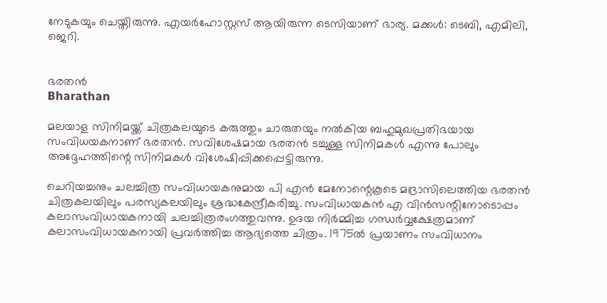നേടുകയും ചെയ്തിരുന്നു. എയര്‍ഹോസ്റ്റസ് ആയിരുന്ന ടെസിയാണ് ഭാര്യ. മക്കള്‍: ടെബി, എമിലി, ജെറി.


ഭരതന്‍
Bharathan

മലയാള സിനിമയ്ക്ക് ചിത്രകലയുടെ കരുത്തും ചാരുതയും നല്‍കിയ ബഹുമുഖപ്രതിഭയായ സംവിധയകനാണ് ഭരതന്‍. സവിശേഷമായ ഭരതന്‍ ടച്ചുള്ള സിനിമകള്‍ എന്നു പോലും അദ്ദേഹത്തിന്റെ സിനിമകള്‍ വിശേഷിപ്പിക്കപ്പെട്ടിരുന്നു.

ചെറിയച്ചനും ചലച്ചിത്ര സംവിധായകനുമായ പി എന്‍ മേനോന്റെകൂടെ മദ്രാസിലെത്തിയ ഭരതന്‍ ചിത്രകലയിലും പരസ്യകലയിലും ശ്രദ്ധകേന്ദ്രീകരിച്ചു. സംവിധായകന്‍ എ വിന്‍സന്റിനോടൊപ്പം കലാസംവിധായകനായി ചലച്ചിത്രരംഗത്തുവന്നു. ഉദയ നിര്‍മ്മിച്ച ഗന്ധര്‍വ്വക്ഷേത്രമാണ് കലാസംവിധായകനായി പ്രവര്‍ത്തിച്ച ആദ്യത്തെ ചിത്രം. 1975ല്‍ പ്രയാണം സംവിധാനം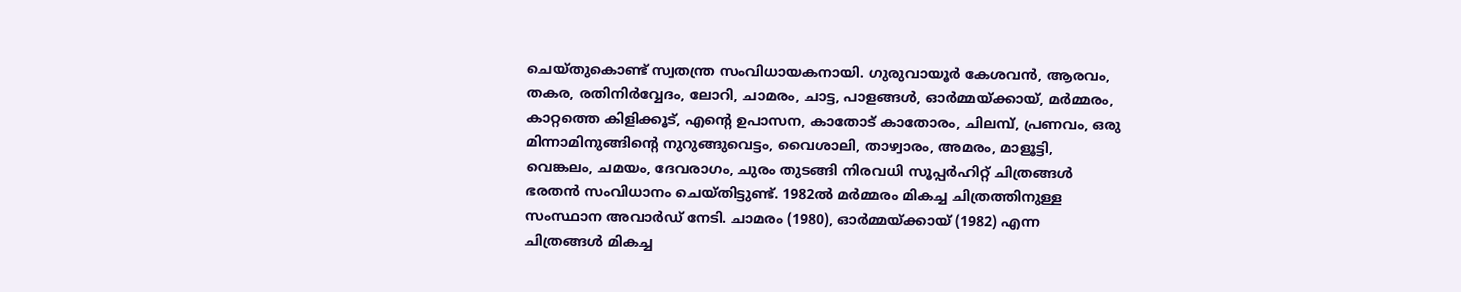ചെയ്തുകൊണ്ട് സ്വതന്ത്ര സംവിധായകനായി. ഗുരുവായൂര്‍ കേശവന്‍, ആരവം, തകര, രതിനിര്‍വ്വേദം, ലോറി, ചാമരം, ചാട്ട, പാളങ്ങള്‍, ഓര്‍മ്മയ്ക്കായ്, മര്‍മ്മരം, കാറ്റത്തെ കിളിക്കൂട്, എന്റെ ഉപാസന, കാതോട് കാതോരം, ചിലമ്പ്, പ്രണവം, ഒരു മിന്നാമിനുങ്ങിന്റെ നുറുങ്ങുവെട്ടം, വൈശാലി, താഴ്വാരം, അമരം, മാളൂട്ടി, വെങ്കലം, ചമയം, ദേവരാഗം, ചുരം തുടങ്ങി നിരവധി സൂപ്പര്‍ഹിറ്റ് ചിത്രങ്ങള്‍ ഭരതന്‍ സംവിധാനം ചെയ്തിട്ടുണ്ട്. 1982ല്‍ മര്‍മ്മരം മികച്ച ചിത്രത്തിനുള്ള സംസ്ഥാന അവാര്‍ഡ് നേടി. ചാമരം (1980), ഓര്‍മ്മയ്ക്കായ് (1982) എന്ന ചിത്രങ്ങള്‍ മികച്ച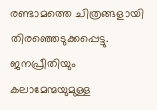രണ്ടാമത്തെ ചിത്രങ്ങളായി തിരഞ്ഞെടുക്കപ്പെട്ടു. ജനപ്രീതിയും കലാമേന്മയുമുള്ള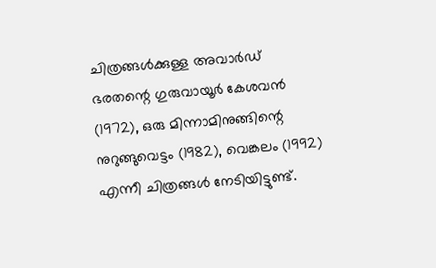ചിത്രങ്ങള്‍ക്കുള്ള അവാര്‍ഡ് ഭരതന്റെ ഗുരുവായൂര്‍ കേശവന്‍ (1972), ഒരു മിന്നാമിനുങ്ങിന്റെ നുറുങ്ങുവെട്ടം (1982), വെങ്കലം (1992) എന്നീ ചിത്രങ്ങള്‍ നേടിയിട്ടുണ്ട്.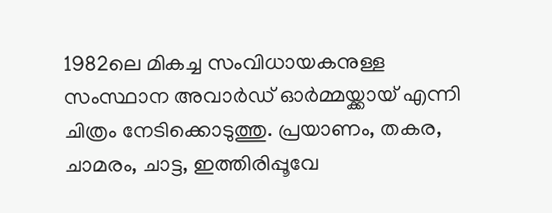1982ലെ മികച്ച സംവിധായകനുള്ള സംസ്ഥാന അവാര്‍ഡ് ഓര്‍മ്മയ്ക്കായ് എന്നി ചിത്രം നേടിക്കൊടുത്തു. പ്രയാണം, തകര, ചാമരം, ചാട്ട, ഇത്തിരിപ്പൂവേ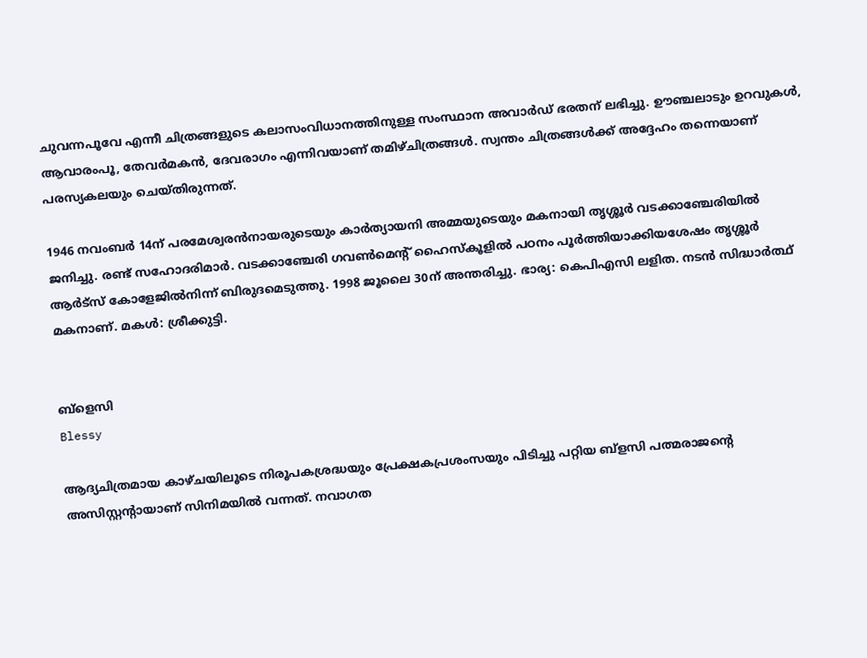ചുവന്നപൂവേ എന്നീ ചിത്രങ്ങളുടെ കലാസംവിധാനത്തിനുള്ള സംസ്ഥാന അവാര്‍ഡ് ഭരതന് ലഭിച്ചു. ഊഞ്ചലാടും ഉറവുകള്‍, ആവാരംപൂ, തേവര്‍മകന്‍, ദേവരാഗം എന്നിവയാണ് തമിഴ്ചിത്രങ്ങള്‍. സ്വന്തം ചിത്രങ്ങള്‍ക്ക് അദ്ദേഹം തന്നെയാണ് പരസ്യകലയും ചെയ്തിരുന്നത്.

1946 നവംബര്‍ 14ന് പരമേശ്വരന്‍നായരുടെയും കാര്‍ത്യായനി അമ്മയുടെയും മകനായി തൃശ്ശൂര്‍ വടക്കാഞ്ചേരിയില്‍ ജനിച്ചു. രണ്ട് സഹോദരിമാര്‍. വടക്കാഞ്ചേരി ഗവണ്‍മെന്റ് ഹൈസ്കൂളില്‍ പഠനം പൂര്‍ത്തിയാക്കിയശേഷം തൃശ്ശൂര്‍ ആര്‍ട്സ് കോളേജില്‍നിന്ന് ബിരുദമെടുത്തു. 1998 ജൂലൈ 30ന് അന്തരിച്ചു. ഭാര്യ: കെപിഎസി ലളിത. നടന്‍ സിദ്ധാര്‍ത്ഥ് മകനാണ്. മകള്‍: ശ്രീക്കുട്ടി.


ബ്ളെസി
Blessy

ആദ്യചിത്രമായ കാഴ്ചയിലൂടെ നിരൂപകശ്രദ്ധയും പ്രേക്ഷകപ്രശംസയും പിടിച്ചു പറ്റിയ ബ്ളസി പത്മരാജന്റെ അസിസ്റ്റന്റായാണ് സിനിമയില്‍ വന്നത്. നവാഗത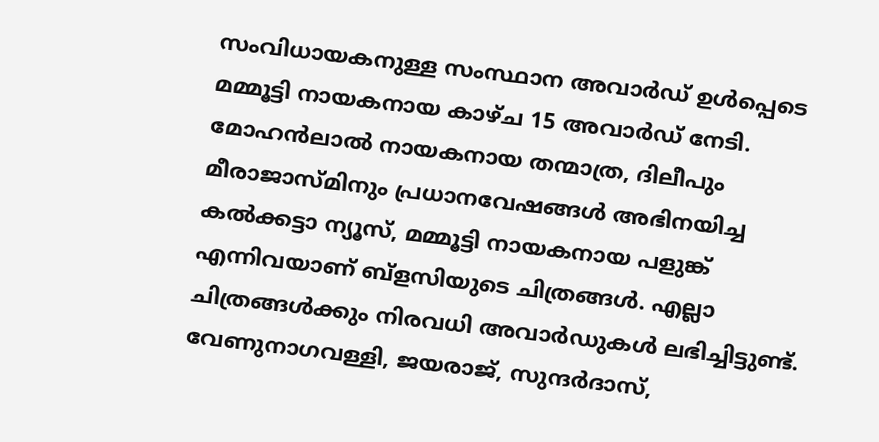സംവിധായകനുള്ള സംസ്ഥാന അവാര്‍ഡ് ഉള്‍പ്പെടെ മമ്മൂട്ടി നായകനായ കാഴ്ച 15 അവാര്‍ഡ് നേടി. മോഹന്‍ലാല്‍ നായകനായ തന്മാത്ര, ദിലീപും മീരാജാസ്മിനും പ്രധാനവേഷങ്ങള്‍ അഭിനയിച്ച കല്‍ക്കട്ടാ ന്യൂസ്, മമ്മൂട്ടി നായകനായ പളുങ്ക് എന്നിവയാണ് ബ്ളസിയുടെ ചിത്രങ്ങള്‍. എല്ലാ ചിത്രങ്ങള്‍ക്കും നിരവധി അവാര്‍ഡുകള്‍ ലഭിച്ചിട്ടുണ്ട്. വേണുനാഗവള്ളി, ജയരാജ്, സുന്ദര്‍ദാസ്,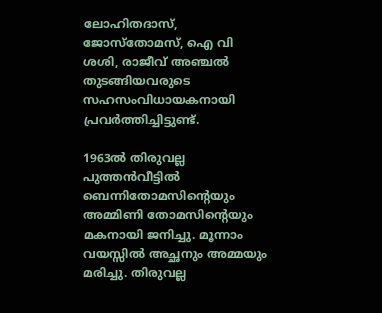ലോഹിതദാസ്, ജോസ്തോമസ്, ഐ വി ശശി, രാജീവ് അഞ്ചല്‍ തുടങ്ങിയവരുടെ സഹസംവിധായകനായി പ്രവര്‍ത്തിച്ചിട്ടുണ്ട്.

1963ല്‍ തിരുവല്ല പുത്തന്‍വീട്ടില്‍ ബെന്നിതോമസിന്റെയും അമ്മിണി തോമസിന്റെയും മകനായി ജനിച്ചു. മൂന്നാം വയസ്സില്‍ അച്ഛനും അമ്മയും മരിച്ചു. തിരുവല്ല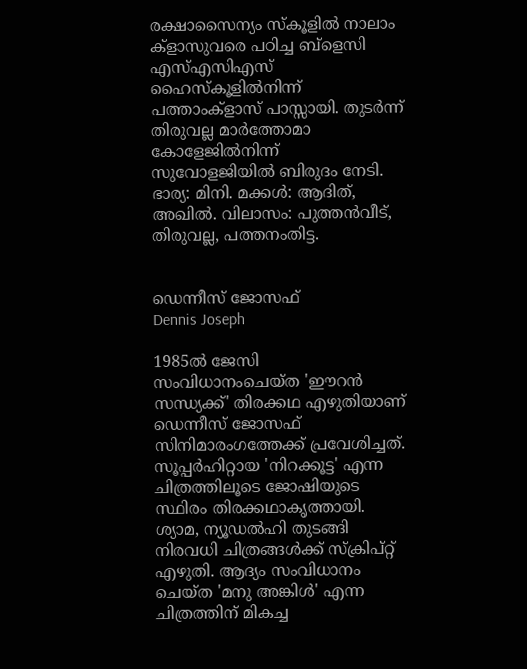രക്ഷാസൈന്യം സ്കൂളില്‍ നാലാം ക്ളാസുവരെ പഠിച്ച ബ്ളെസി എസ്എസിഎസ് ഹൈസ്കൂളില്‍നിന്ന് പത്താംക്ളാസ് പാസ്സായി. തുടര്‍ന്ന് തിരുവല്ല മാര്‍ത്തോമാ കോളേജില്‍നിന്ന് സുവോളജിയില്‍ ബിരുദം നേടി. ഭാര്യ: മിനി. മക്കള്‍: ആദിത്, അഖില്‍. വിലാസം: പുത്തന്‍വീട്, തിരുവല്ല, പത്തനംതിട്ട.


ഡെന്നീസ് ജോസഫ്
Dennis Joseph

1985ല്‍ ജേസി സംവിധാനംചെയ്ത 'ഈറന്‍ സന്ധ്യക്ക്' തിരക്കഥ എഴുതിയാണ് ഡെന്നീസ് ജോസഫ് സിനിമാരംഗത്തേക്ക് പ്രവേശിച്ചത്. സൂപ്പര്‍ഹിറ്റായ 'നിറക്കൂട്ട' എന്ന ചിത്രത്തിലൂടെ ജോഷിയുടെ സ്ഥിരം തിരക്കഥാകൃത്തായി. ശ്യാമ, ന്യൂഡല്‍ഹി തുടങ്ങി നിരവധി ചിത്രങ്ങള്‍ക്ക് സ്ക്രിപ്റ്റ് എഴുതി. ആദ്യം സംവിധാനം ചെയ്ത 'മനു അങ്കിള്‍' എന്ന ചിത്രത്തിന് മികച്ച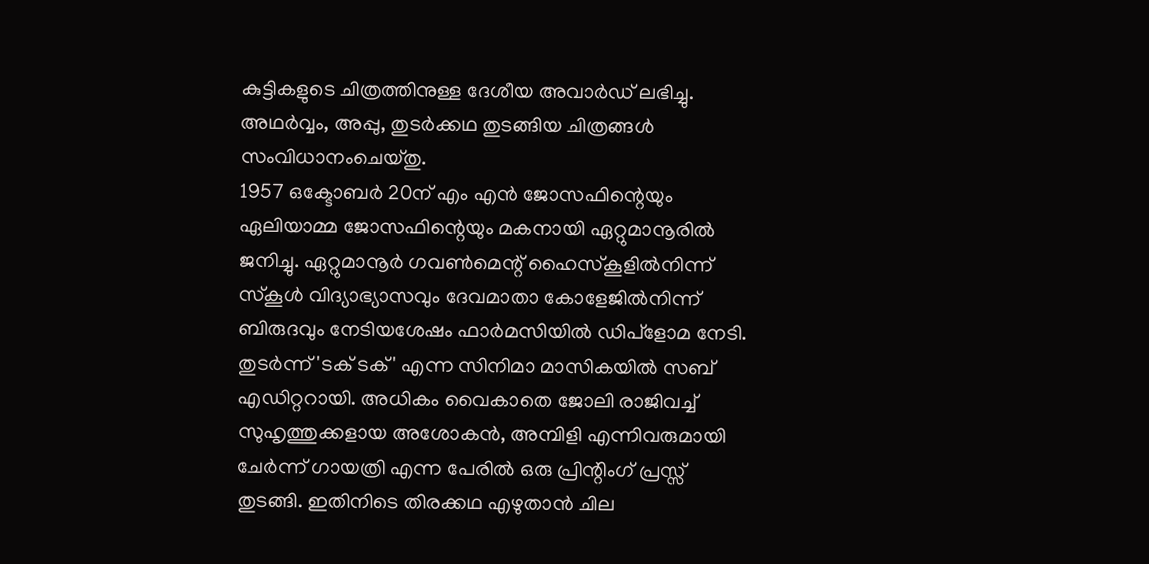കുട്ടികളുടെ ചിത്രത്തിനുള്ള ദേശീയ അവാര്‍ഡ് ലഭിച്ചു. അഥര്‍വ്വം, അപ്പു, തുടര്‍ക്കഥ തുടങ്ങിയ ചിത്രങ്ങള്‍ സംവിധാനംചെയ്തു.
1957 ഒക്ടോബര്‍ 20ന് എം എന്‍ ജോസഫിന്റെയും ഏലിയാമ്മ ജോസഫിന്റെയും മകനായി ഏറ്റുമാനൂരില്‍ ജനിച്ചു. ഏറ്റുമാനൂര്‍ ഗവണ്‍മെന്റ് ഹൈസ്കൂളില്‍നിന്ന് സ്കൂള്‍ വിദ്യാഭ്യാസവും ദേവമാതാ കോളേജില്‍നിന്ന് ബിരുദവും നേടിയശേഷം ഫാര്‍മസിയില്‍ ഡിപ്ളോമ നേടി. തുടര്‍ന്ന് 'ടക് ടക്' എന്ന സിനിമാ മാസികയില്‍ സബ് എഡിറ്ററായി. അധികം വൈകാതെ ജോലി രാജിവച്ച് സുഹൃത്തുക്കളായ അശോകന്‍, അമ്പിളി എന്നിവരുമായി ചേര്‍ന്ന് ഗായത്രി എന്ന പേരില്‍ ഒരു പ്രിന്റിംഗ് പ്രസ്സ് തുടങ്ങി. ഇതിനിടെ തിരക്കഥ എഴുതാന്‍ ചില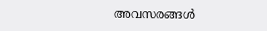അവസരങ്ങള്‍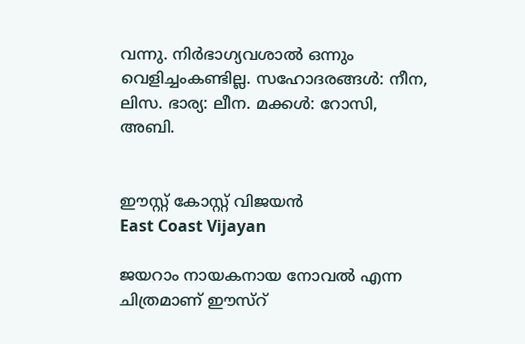വന്നു. നിര്‍ഭാഗ്യവശാല്‍ ഒന്നും വെളിച്ചംകണ്ടില്ല. സഹോദരങ്ങള്‍: നീന, ലിസ. ഭാര്യ: ലീന. മക്കള്‍: റോസി, അബി.


ഈസ്റ്റ് കോസ്റ്റ് വിജയന്‍
East Coast Vijayan

ജയറാം നായകനായ നോവല്‍ എന്ന ചിത്രമാണ് ഈസ്റ്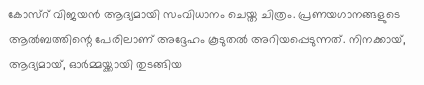കോസ്റ് വിജയന്‍ ആദ്യമായി സംവിധാനം ചെയ്ത ചിത്രം. പ്രണയഗാനങ്ങളുടെ ആല്‍ബത്തിന്റെ പേരിലാണ് അദ്ദേഹം കൂടുതല്‍ അറിയപ്പെടുന്നത്. നിനക്കായ്, ആദ്യമായ്, ഓര്‍മ്മയ്ക്കായി തുടങ്ങിയ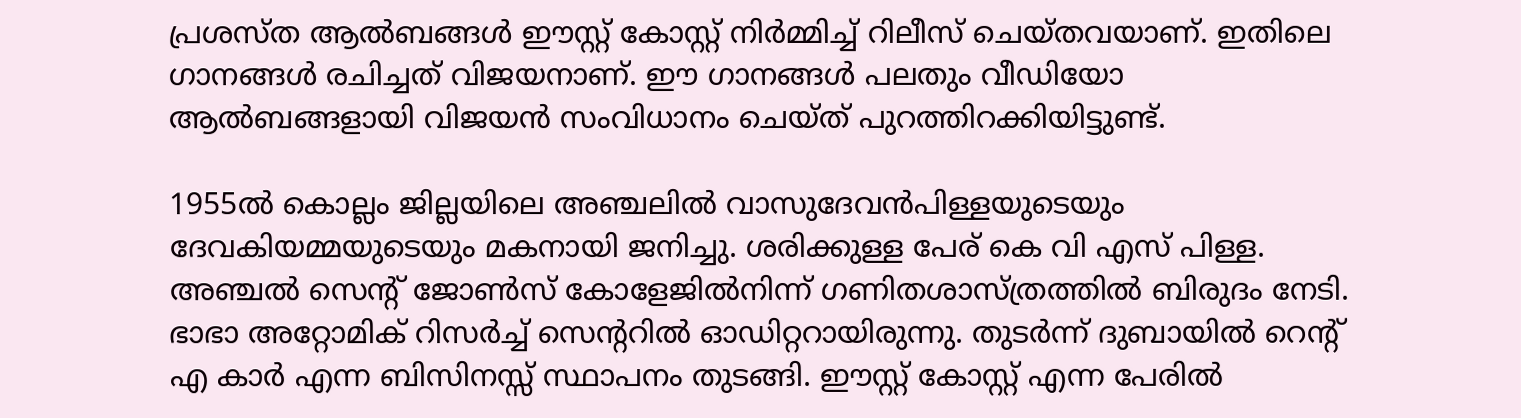പ്രശസ്ത ആല്‍ബങ്ങള്‍ ഈസ്റ്റ് കോസ്റ്റ് നിര്‍മ്മിച്ച് റിലീസ് ചെയ്തവയാണ്. ഇതിലെ ഗാനങ്ങള്‍ രചിച്ചത് വിജയനാണ്. ഈ ഗാനങ്ങള്‍ പലതും വീഡിയോ ആല്‍ബങ്ങളായി വിജയന്‍ സംവിധാനം ചെയ്ത് പുറത്തിറക്കിയിട്ടുണ്ട്.

1955ല്‍ കൊല്ലം ജില്ലയിലെ അഞ്ചലില്‍ വാസുദേവന്‍പിള്ളയുടെയും ദേവകിയമ്മയുടെയും മകനായി ജനിച്ചു. ശരിക്കുള്ള പേര് കെ വി എസ് പിള്ള. അഞ്ചല്‍ സെന്റ് ജോണ്‍സ് കോളേജില്‍നിന്ന് ഗണിതശാസ്ത്രത്തില്‍ ബിരുദം നേടി. ഭാഭാ അറ്റോമിക് റിസര്‍ച്ച് സെന്ററില്‍ ഓഡിറ്ററായിരുന്നു. തുടര്‍ന്ന് ദുബായില്‍ റെന്റ് എ കാര്‍ എന്ന ബിസിനസ്സ് സ്ഥാപനം തുടങ്ങി. ഈസ്റ്റ് കോസ്റ്റ് എന്ന പേരില്‍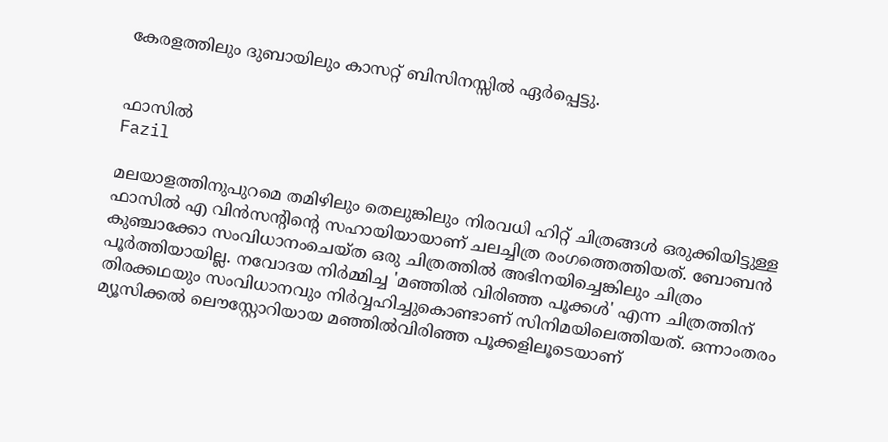കേരളത്തിലും ദുബായിലും കാസറ്റ് ബിസിനസ്സില്‍ ഏര്‍പ്പെട്ടു.


ഫാസില്‍
Fazil

മലയാളത്തിനുപുറമെ തമിഴിലും തെലുങ്കിലും നിരവധി ഹിറ്റ് ചിത്രങ്ങള്‍ ഒരുക്കിയിട്ടുള്ള ഫാസില്‍ എ വിന്‍സന്റിന്റെ സഹായിയായാണ് ചലച്ചിത്ര രംഗത്തെത്തിയത്. ബോബന്‍ കുഞ്ചാക്കോ സംവിധാനംചെയ്ത ഒരു ചിത്രത്തില്‍ അഭിനയിച്ചെങ്കിലും ചിത്രം പൂര്‍ത്തിയായില്ല. നവോദയ നിര്‍മ്മിച്ച 'മഞ്ഞില്‍ വിരിഞ്ഞ പൂക്കള്‍' എന്ന ചിത്രത്തിന് തിരക്കഥയും സംവിധാനവും നിര്‍വ്വഹിച്ചുകൊണ്ടാണ് സിനിമയിലെത്തിയത്. ഒന്നാംതരം മ്യൂസിക്കല്‍ ലൌസ്റ്റോറിയായ മഞ്ഞില്‍വിരിഞ്ഞ പൂക്കളിലൂടെയാണ്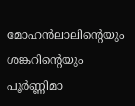മോഹന്‍ലാലിന്റെയും ശങ്കറിന്റെയും പൂര്‍ണ്ണിമാ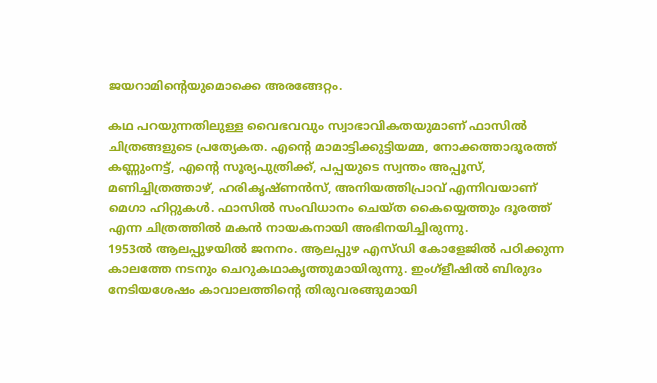ജയറാമിന്റെയുമൊക്കെ അരങ്ങേറ്റം.

കഥ പറയുന്നതിലുള്ള വൈഭവവും സ്വാഭാവികതയുമാണ് ഫാസില്‍ ചിത്രങ്ങളുടെ പ്രത്യേകത. എന്റെ മാമാട്ടിക്കുട്ടിയമ്മ, നോക്കത്താദൂരത്ത് കണ്ണുംനട്ട്, എന്റെ സൂര്യപുത്രിക്ക്, പപ്പയുടെ സ്വന്തം അപ്പൂസ്, മണിച്ചിത്രത്താഴ്, ഹരികൃഷ്ണന്‍സ്, അനിയത്തിപ്രാവ് എന്നിവയാണ് മെഗാ ഹിറ്റുകള്‍. ഫാസില്‍ സംവിധാനം ചെയ്ത കൈയ്യെത്തും ദൂരത്ത് എന്ന ചിത്രത്തില്‍ മകന്‍ നായകനായി അഭിനയിച്ചിരുന്നു.
1953ല്‍ ആലപ്പുഴയില്‍ ജനനം. ആലപ്പുഴ എസ്ഡി കോളേജില്‍ പഠിക്കുന്ന കാലത്തേ നടനും ചെറുകഥാകൃത്തുമായിരുന്നു. ഇംഗ്ളീഷില്‍ ബിരുദം നേടിയശേഷം കാവാലത്തിന്റെ തിരുവരങ്ങുമായി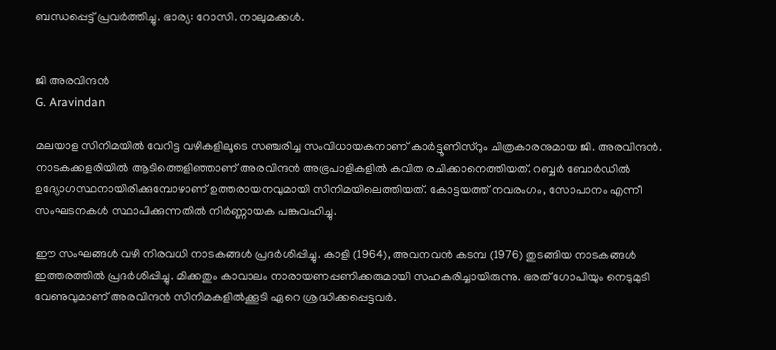ബന്ധപ്പെട്ട് പ്രവര്‍ത്തിച്ചു. ഭാര്യ: റോസി. നാലുമക്കള്‍.


ജി അരവിന്ദന്‍
G. Aravindan

മലയാള സിനിമയില്‍ വേറിട്ട വഴികളിലൂടെ സഞ്ചരിച്ച സംവിധായകനാണ് കാര്‍ട്ടൂണിസ്റും ചിത്രകാരനുമായ ജി. അരവിന്ദന്‍. നാടകക്കളരിയില്‍ ആടിത്തെളിഞ്ഞാണ് അരവിന്ദന്‍ അഭ്രപാളികളില്‍ കവിത രചിക്കാനെത്തിയത്. റബ്ബര്‍ ബോര്‍ഡില്‍ ഉദ്യോഗസ്ഥനായിരിക്കുമ്പോഴാണ് ഉത്തരായനവുമായി സിനിമയിലെത്തിയത്. കോട്ടയത്ത് നവരംഗം, സോപാനം എന്നീ സംഘടനകള്‍ സ്ഥാപിക്കുന്നതില്‍ നിര്‍ണ്ണായക പങ്കുവഹിച്ചു.

ഈ സംഘങ്ങള്‍ വഴി നിരവധി നാടകങ്ങള്‍ പ്രദര്‍ശിപ്പിച്ചു. കാളി (1964), അവനവന്‍ കടമ്പ (1976) തുടങ്ങിയ നാടകങ്ങള്‍ ഇത്തരത്തില്‍ പ്രദര്‍ശിപ്പിച്ചു. മിക്കതും കാവാലം നാരായണപ്പണിക്കരുമായി സഹകരിച്ചായിരുന്നു. ഭരത് ഗോപിയും നെടുമുടി വേണുവുമാണ് അരവിന്ദന്‍ സിനിമകളില്‍ക്കൂടി ഏറെ ശ്രദ്ധിക്കപ്പെട്ടവര്‍.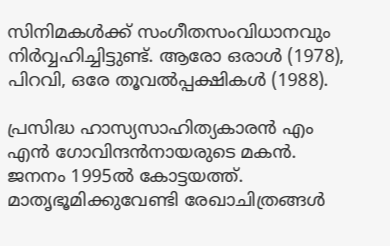സിനിമകള്‍ക്ക് സംഗീതസംവിധാനവും നിര്‍വ്വഹിച്ചിട്ടുണ്ട്. ആരോ ഒരാള്‍ (1978), പിറവി, ഒരേ തൂവല്‍പ്പക്ഷികള്‍ (1988).

പ്രസിദ്ധ ഹാസ്യസാഹിത്യകാരന്‍ എം എന്‍ ഗോവിന്ദന്‍നായരുടെ മകന്‍. ജനനം 1995ല്‍ കോട്ടയത്ത്. മാതൃഭൂമിക്കുവേണ്ടി രേഖാചിത്രങ്ങള്‍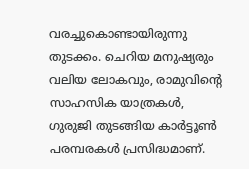വരച്ചുകൊണ്ടായിരുന്നു തുടക്കം. ചെറിയ മനുഷ്യരും വലിയ ലോകവും, രാമുവിന്റെ സാഹസിക യാത്രകള്‍, ഗുരുജി തുടങ്ങിയ കാര്‍ട്ടൂണ്‍ പരമ്പരകള്‍ പ്രസിദ്ധമാണ്.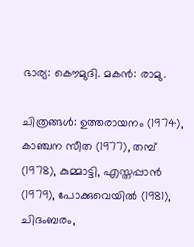ഭാര്യ: കൌമുദി. മകന്‍: രാമു.

ചിത്രങ്ങള്‍: ഉത്തരായനം (1974), കാഞ്ചന സീത (1977), തമ്പ് (1978), കുമ്മാട്ടി, എസ്തപ്പാന്‍ (1979), പോക്കുവെയില്‍ (1981), ചിദംബരം,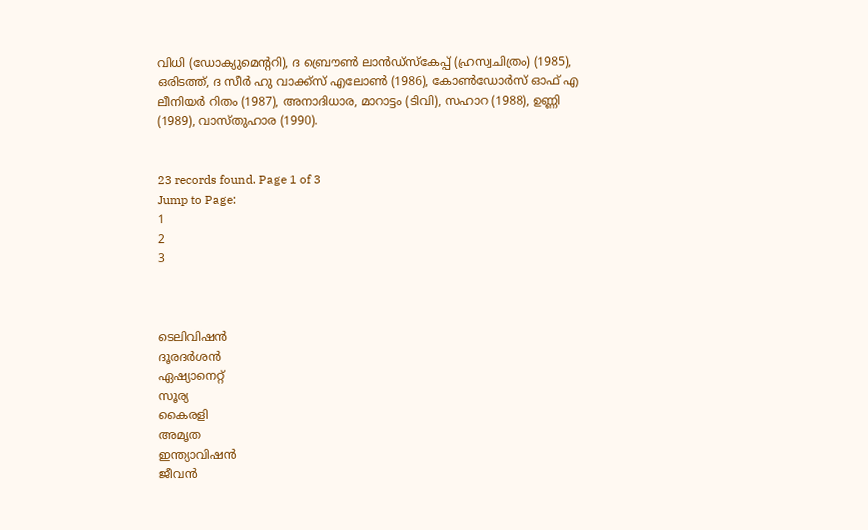വിധി (ഡോക്യുമെന്ററി), ദ ബ്രൌണ്‍ ലാന്‍ഡ്സ്കേപ്പ് (ഹ്രസ്വചിത്രം) (1985), ഒരിടത്ത്, ദ സീര്‍ ഹു വാക്ക്സ് എലോണ്‍ (1986), കോണ്‍ഡോര്‍സ് ഓഫ് എ ലീനിയര്‍ റിതം (1987), അനാദിധാര, മാറാട്ടം (ടിവി), സഹാറ (1988), ഉണ്ണി (1989), വാസ്തുഹാര (1990).


23 records found. Page 1 of 3
Jump to Page:
1
2
3



ടെലിവിഷന്‍
ദൂരദര്‍ശന്‍
ഏഷ്യാനെറ്റ്
സൂര്യ
കൈരളി
അമൃത
ഇന്ത്യാവിഷന്‍
ജീവന്‍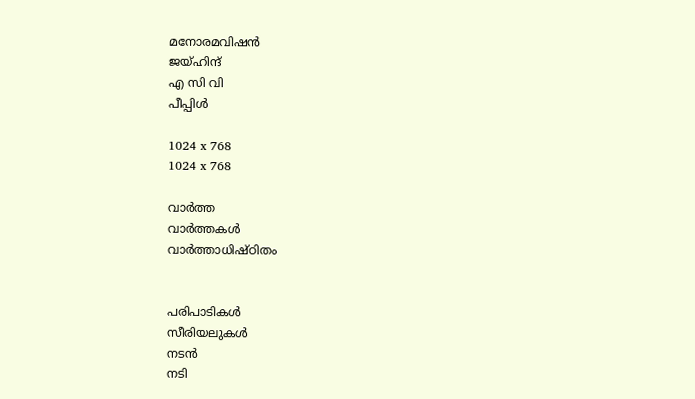മനോരമവിഷന്‍
ജയ്ഹിന്ദ്
എ സി വി
പീപ്പിള്‍

1024 x 768
1024 x 768

വാര്‍ത്ത
വാര്‍ത്തകള്‍
വാര്‍ത്താധിഷ്ഠിതം


പരിപാടികള്‍
സീരിയലുകള്‍
നടന്‍
നടി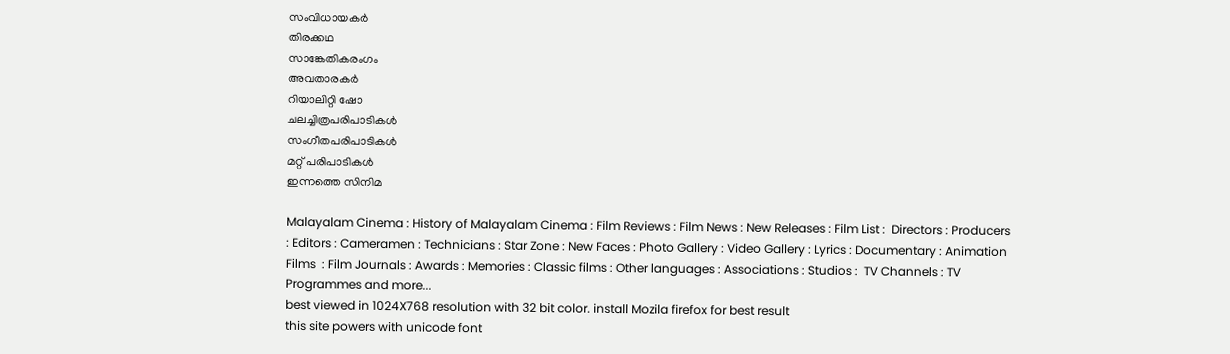സംവിധായകര്‍
തിരക്കഥ
സാങ്കേതികരംഗം
അവതാരകര്‍
റിയാലിറ്റി ഷോ
ചലച്ചിത്രപരിപാടികള്‍
സംഗീതപരിപാടികള്‍
മറ്റ് പരിപാടികള്‍
ഇന്നത്തെ സിനിമ

Malayalam Cinema : History of Malayalam Cinema : Film Reviews : Film News : New Releases : Film List :  Directors : Producers : Editors : Cameramen : Technicians : Star Zone : New Faces : Photo Gallery : Video Gallery : Lyrics : Documentary : Animation Films  : Film Journals : Awards : Memories : Classic films : Other languages : Associations : Studios :  TV Channels : TV Programmes and more...
best viewed in 1024X768 resolution with 32 bit color. install Mozila firefox for best result
this site powers with unicode font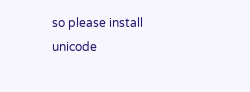so please install unicode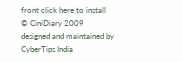front click here to install
© CiniDiary 2009
designed and maintained by CyberTips India